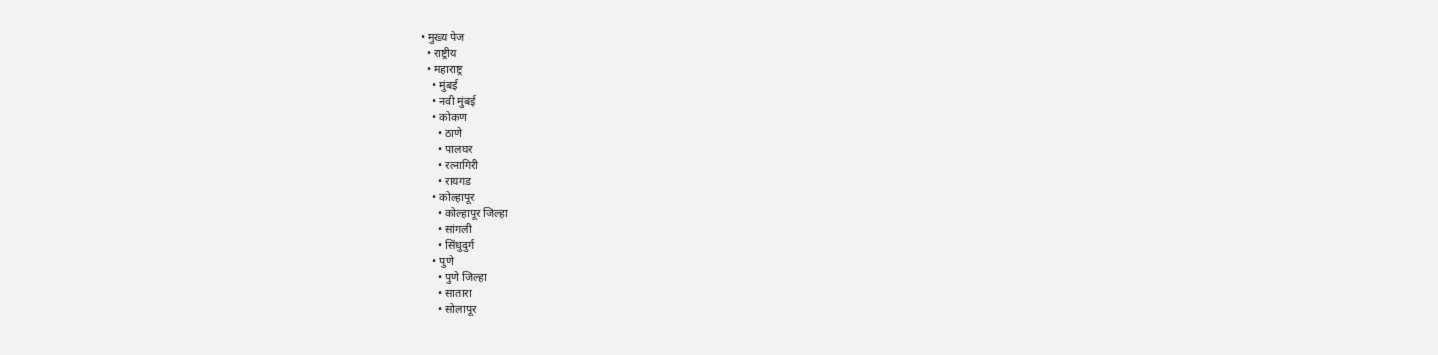• मुख्य पेज
  • राष्ट्रीय
  • महाराष्ट्र
    • मुंबई
    • नवी मुंबई
    • कोकण
      • ठाणे
      • पालघर
      • रत्नागिरी
      • रायगड
    • कोल्हापूर
      • कोल्हापूर जिल्हा
      • सांगली
      • सिंधुदुर्ग
    • पुणे
      • पुणे जिल्हा
      • सातारा
      • सोलापूर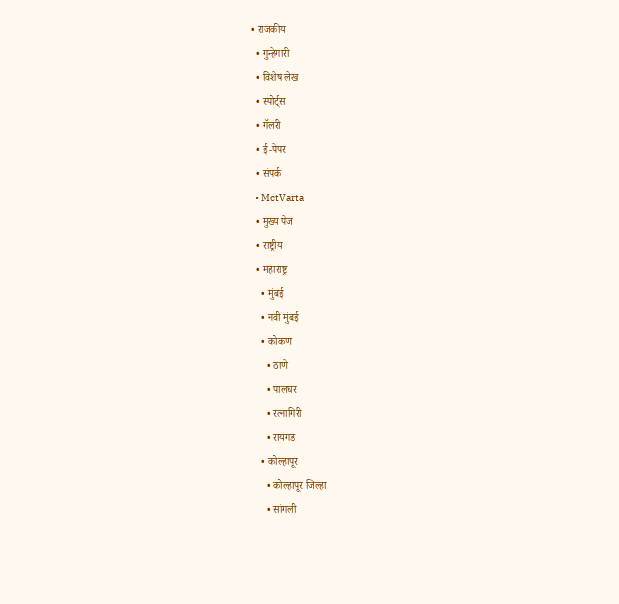• राजकीय
  • गुन्हेगारी
  • विशेष लेख
  • स्पोर्ट्स
  • गॅलरी
  • ई-पेपर
  • संपर्क
  • MctVarta
  • मुख्य पेज
  • राष्ट्रीय
  • महाराष्ट्र
    • मुंबई
    • नवी मुंबई
    • कोकण
      • ठाणे
      • पालघर
      • रत्नागिरी
      • रायगड
    • कोल्हापूर
      • कोल्हापूर जिल्हा
      • सांगली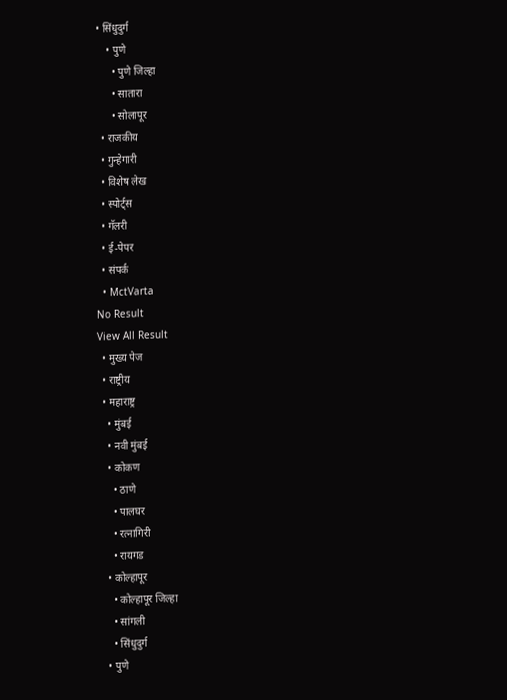• सिंधुदुर्ग
    • पुणे
      • पुणे जिल्हा
      • सातारा
      • सोलापूर
  • राजकीय
  • गुन्हेगारी
  • विशेष लेख
  • स्पोर्ट्स
  • गॅलरी
  • ई-पेपर
  • संपर्क
  • MctVarta
No Result
View All Result
  • मुख्य पेज
  • राष्ट्रीय
  • महाराष्ट्र
    • मुंबई
    • नवी मुंबई
    • कोकण
      • ठाणे
      • पालघर
      • रत्नागिरी
      • रायगड
    • कोल्हापूर
      • कोल्हापूर जिल्हा
      • सांगली
      • सिंधुदुर्ग
    • पुणे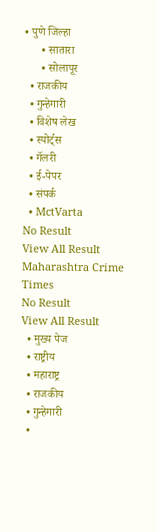• पुणे जिल्हा
      • सातारा
      • सोलापूर
  • राजकीय
  • गुन्हेगारी
  • विशेष लेख
  • स्पोर्ट्स
  • गॅलरी
  • ई-पेपर
  • संपर्क
  • MctVarta
No Result
View All Result
Maharashtra Crime Times
No Result
View All Result
  • मुख्य पेज
  • राष्ट्रीय
  • महाराष्ट्र
  • राजकीय
  • गुन्हेगारी
  •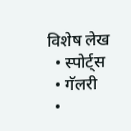विशेष लेख
  • स्पोर्ट्स
  • गॅलरी
  •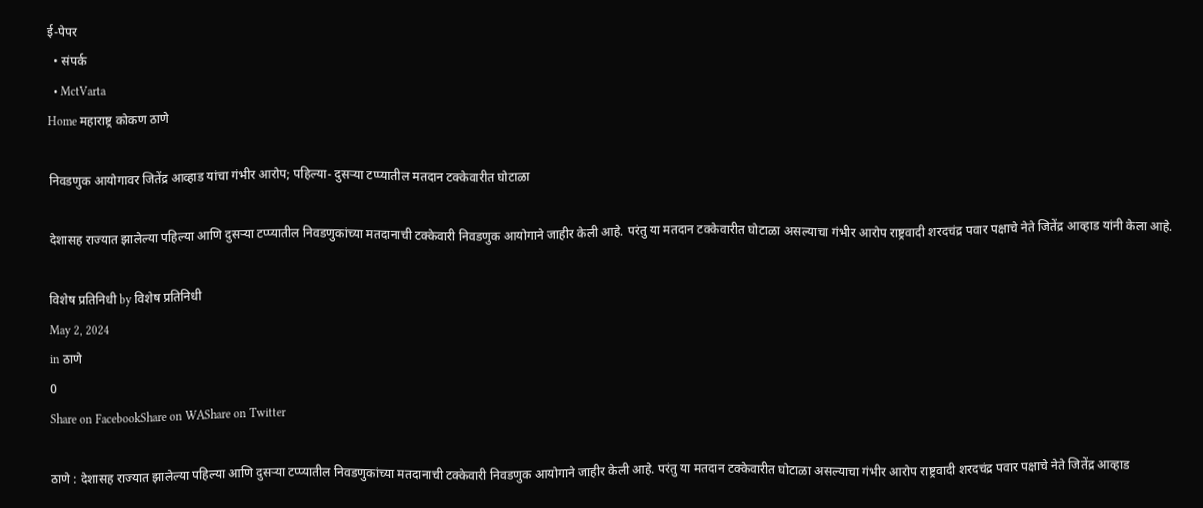ई-पेपर
  • संपर्क
  • MctVarta
Home महाराष्ट्र कोकण ठाणे

निवडणुक आयोगावर जितेंद्र आव्हाड यांचा गंभीर आरोप; पहिल्या- दुसऱ्या टप्प्यातील मतदान टक्केवारीत घोटाळा

देशासह राज्यात झालेल्या पहिल्या आणि दुसऱ्या टप्प्यातील निवडणुकांच्या मतदानाची टक्केवारी निवडणुक आयोगाने जाहीर केली आहे. परंतु या मतदान टक्केवारीत घोटाळा असल्याचा गंभीर आरोप राष्ट्रवादी शरदचंद्र पवार पक्षाचे नेते जितेंद्र आव्हाड यांनी केला आहे.

विशेष प्रतिनिधी by विशेष प्रतिनिधी
May 2, 2024
in ठाणे
0
Share on FacebookShare on WAShare on Twitter

ठाणे : देशासह राज्यात झालेल्या पहिल्या आणि दुसऱ्या टप्प्यातील निवडणुकांच्या मतदानाची टक्केवारी निवडणुक आयोगाने जाहीर केली आहे. परंतु या मतदान टक्केवारीत घोटाळा असल्याचा गंभीर आरोप राष्ट्रवादी शरदचंद्र पवार पक्षाचे नेते जितेंद्र आव्हाड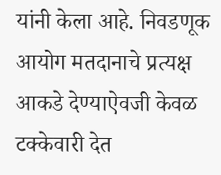यांनी केला आहे. निवडणूक आयोग मतदानाचे प्रत्यक्ष आकडे देण्याऐवजी केवळ टक्केवारी देत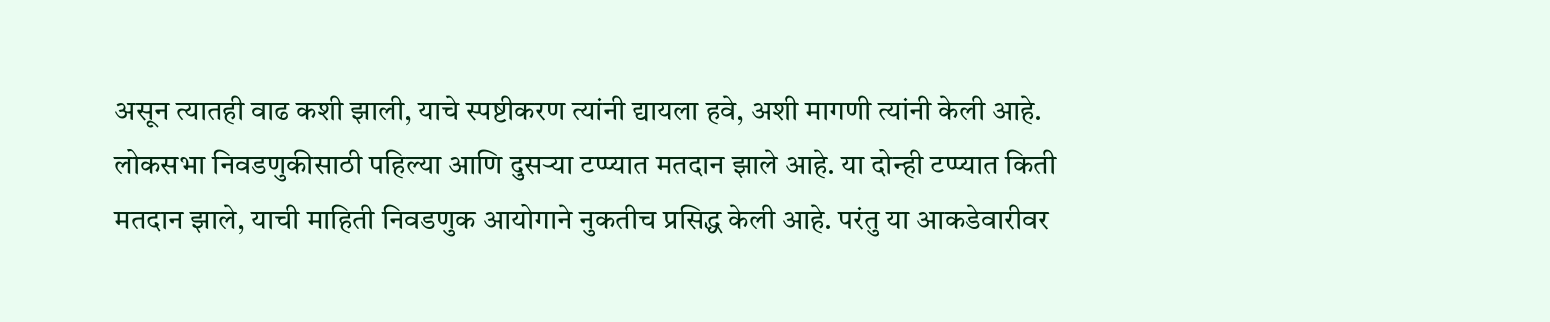असून त्यातही वाढ कशी झाली, याचे स्पष्टीकरण त्यांनी द्यायला हवे, अशी मागणी त्यांनी केली आहे. लोकसभा निवडणुकीसाठी पहिल्या आणि दुसऱ्या टप्प्यात मतदान झाले आहे. या दोन्ही टप्प्यात किती मतदान झाले, याची माहिती निवडणुक आयोगाने नुकतीच प्रसिद्ध केली आहे. परंतु या आकडेवारीवर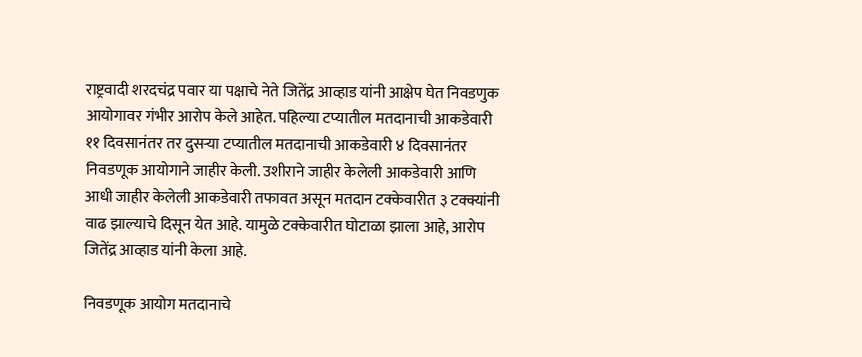राष्ट्रवादी शरदचंद्र पवार या पक्षाचे नेते जितेंद्र आव्हाड यांनी आक्षेप घेत निवडणुक आयोगावर गंभीर आरोप केले आहेत. पहिल्या टप्यातील मतदानाची आकडेवारी ११ दिवसानंतर तर दुसऱ्या टप्यातील मतदानाची आकडेवारी ४ दिवसानंतर निवडणूक आयोगाने जाहीर केली. उशीराने जाहीर केलेली आकडेवारी आणि आधी जाहीर केलेली आकडेवारी तफावत असून मतदान टक्केवारीत ३ टक्क्यांनी वाढ झाल्याचे दिसून येत आहे. यामुळे टक्केवारीत घोटाळा झाला आहे, आरोप जितेंद्र आव्हाड यांनी केला आहे.

निवडणूक आयोग मतदानाचे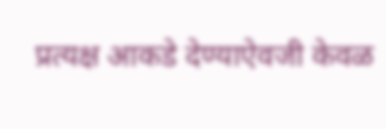प्रत्यक्ष आकडे देण्याऐवजी केवळ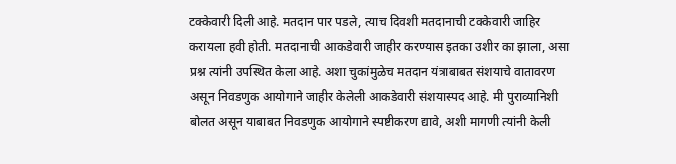टक्केवारी दिली आहे. मतदान पार पडले, त्याच दिवशी मतदानाची टक्केवारी जाहिर करायला हवी होती. मतदानाची आकडेवारी जाहीर करण्यास इतका उशीर का झाला, असा प्रश्न त्यांनी उपस्थित केला आहे. अशा चुकांमुळेच मतदान यंत्राबाबत संशयाचे वातावरण असून निवडणुक आयोगाने जाहीर केलेली आकडेवारी संशयास्पद आहे. मी पुराव्यानिशी बोलत असून याबाबत निवडणुक आयोगाने स्पष्टीकरण द्यावे, अशी मागणी त्यांनी केली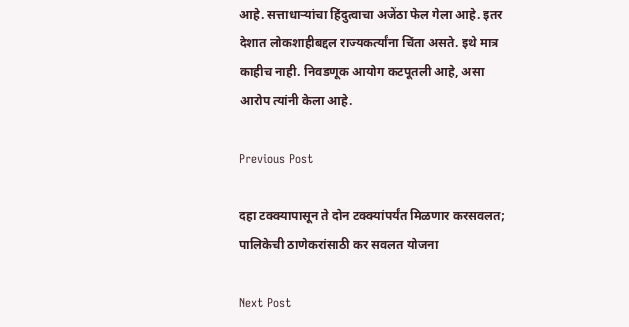आहे. सत्ताधाऱ्यांचा हिंदुत्वाचा अजेंठा फेल गेला आहे. इतर देशात लोकशाहीबद्दल राज्यकर्त्यांना चिंता असते. इथे मात्र काहीच नाही. निवडणूक आयोग कटपूतली आहे, असा आरोप त्यांनी केला आहे.

Previous Post

दहा टक्क्यापासून ते दोन टक्क्यांपर्यंत मिळणार करसवलत; पालिकेची ठाणेकरांसाठी कर सवलत योजना

Next Post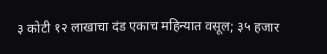३ कोटी १२ लाखाचा दंड एकाच महिन्यात वसूल; ३५ हजार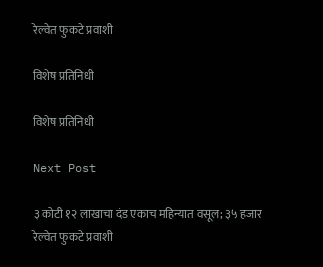रेल्वेत फुकटे प्रवाशी

विशेष प्रतिनिधी

विशेष प्रतिनिधी

Next Post

३ कोटी १२ लाखाचा दंड एकाच महिन्यात वसूल; ३५ हजार रेल्वेत फुकटे प्रवाशी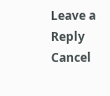Leave a Reply Cancel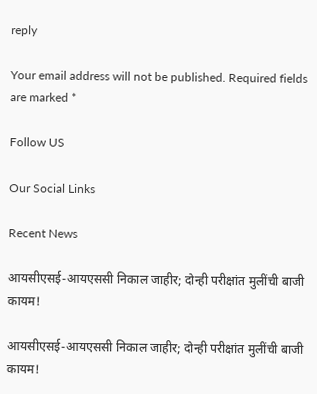reply

Your email address will not be published. Required fields are marked *

Follow US

Our Social Links

Recent News

आयसीएसई-आयएससी निकाल जाहीर; दोन्ही परीक्षांत मुलींची बाजी कायम!

आयसीएसई-आयएससी निकाल जाहीर; दोन्ही परीक्षांत मुलींची बाजी कायम!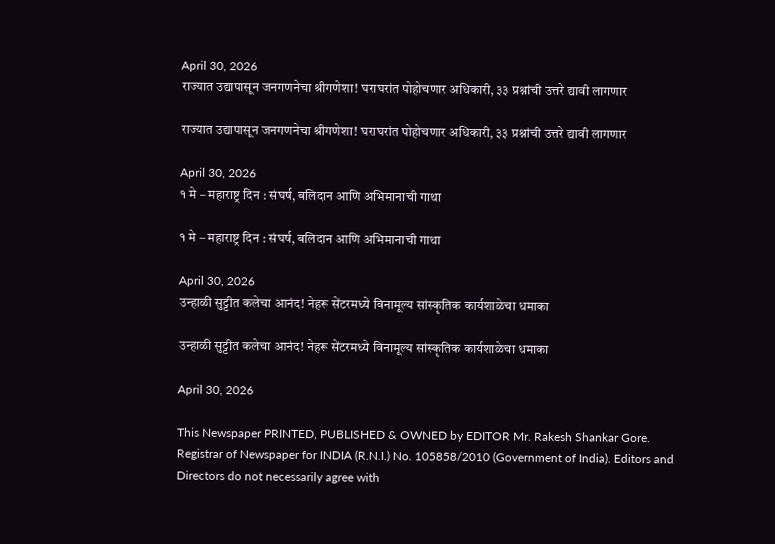April 30, 2026
राज्यात उद्यापासून जनगणनेचा श्रीगणेशा! घराघरांत पोहोचणार अधिकारी, ३३ प्रश्नांची उत्तरे द्यावी लागणार

राज्यात उद्यापासून जनगणनेचा श्रीगणेशा! घराघरांत पोहोचणार अधिकारी, ३३ प्रश्नांची उत्तरे द्यावी लागणार

April 30, 2026
१ मे – महाराष्ट्र दिन : संघर्ष, बलिदान आणि अभिमानाची गाथा

१ मे – महाराष्ट्र दिन : संघर्ष, बलिदान आणि अभिमानाची गाथा

April 30, 2026
उन्हाळी सुट्टीत कलेचा आनंद! नेहरू सेंटरमध्ये विनामूल्य सांस्कृतिक कार्यशाळेचा धमाका

उन्हाळी सुट्टीत कलेचा आनंद! नेहरू सेंटरमध्ये विनामूल्य सांस्कृतिक कार्यशाळेचा धमाका

April 30, 2026

This Newspaper PRINTED, PUBLISHED & OWNED by EDITOR Mr. Rakesh Shankar Gore. Registrar of Newspaper for INDIA (R.N.I.) No. 105858/2010 (Government of India). Editors and Directors do not necessarily agree with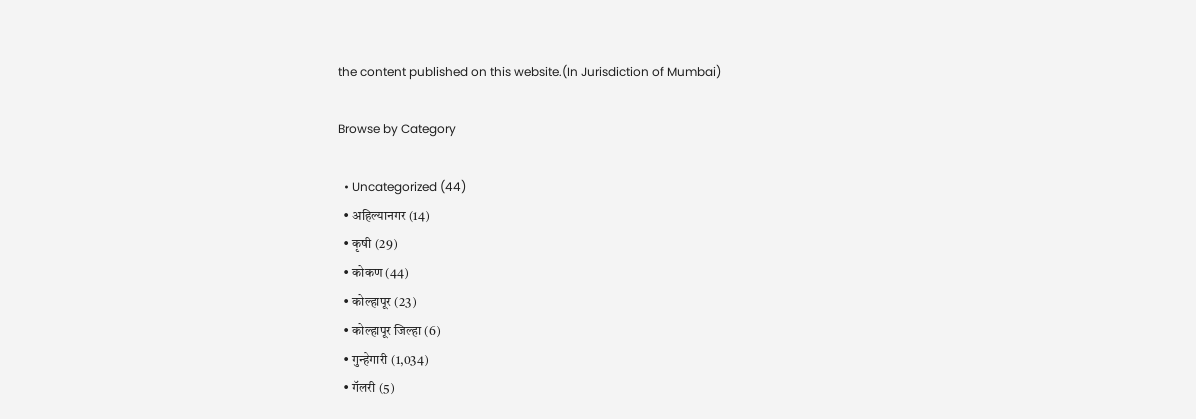the content published on this website.(In Jurisdiction of Mumbai)

Browse by Category

  • Uncategorized (44)
  • अहिल्यानगर (14)
  • कृषी (29)
  • कोकण (44)
  • कोल्हापूर (23)
  • कोल्हापूर जिल्हा (6)
  • गुन्हेगारी (1,034)
  • गॅलरी (5)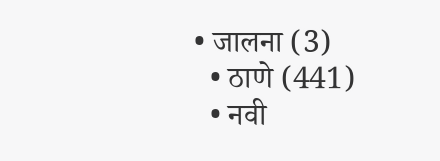• जालना (3)
  • ठाणे (441)
  • नवी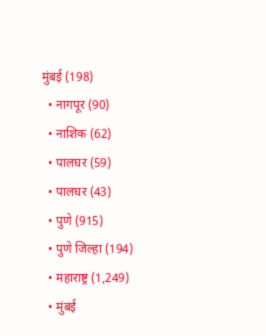मुंबई (198)
  • नागपूर (90)
  • नाशिक (62)
  • पालघर (59)
  • पालघर (43)
  • पुणे (915)
  • पुणे जिल्हा (194)
  • महाराष्ट्र (1,249)
  • मुंबई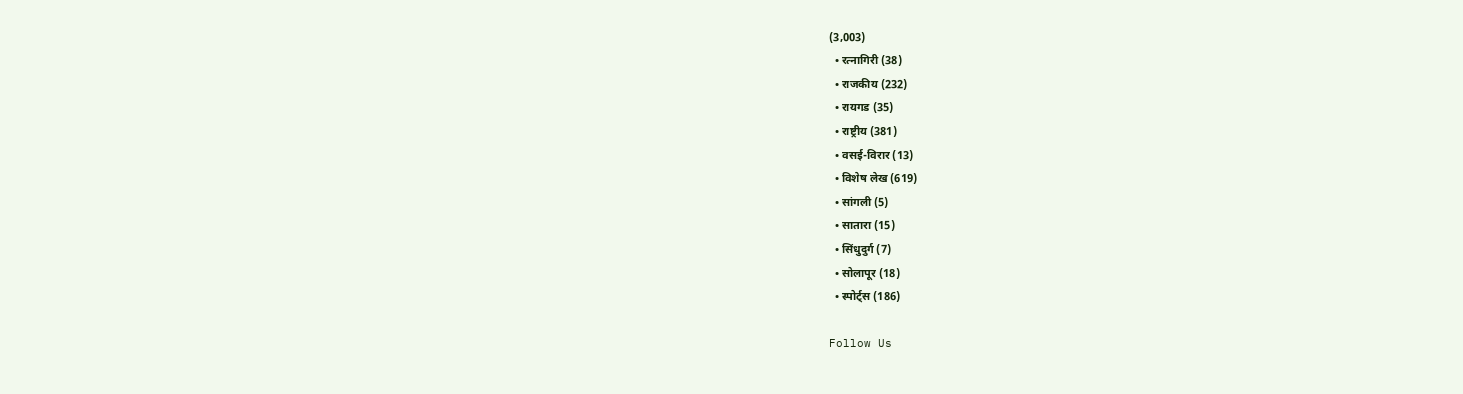(3,003)
  • रत्नागिरी (38)
  • राजकीय (232)
  • रायगड (35)
  • राष्ट्रीय (381)
  • वसई-विरार (13)
  • विशेष लेख (619)
  • सांगली (5)
  • सातारा (15)
  • सिंधुदुर्ग (7)
  • सोलापूर (18)
  • स्पोर्ट्स (186)

Follow Us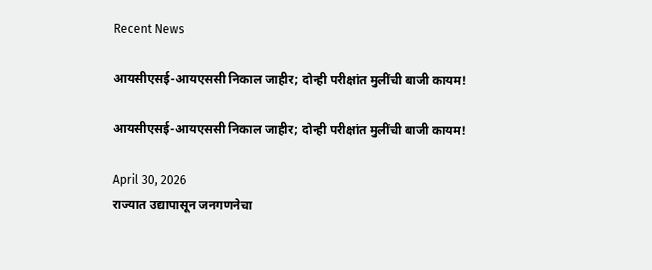Recent News

आयसीएसई-आयएससी निकाल जाहीर; दोन्ही परीक्षांत मुलींची बाजी कायम!

आयसीएसई-आयएससी निकाल जाहीर; दोन्ही परीक्षांत मुलींची बाजी कायम!

April 30, 2026
राज्यात उद्यापासून जनगणनेचा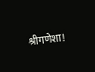श्रीगणेशा!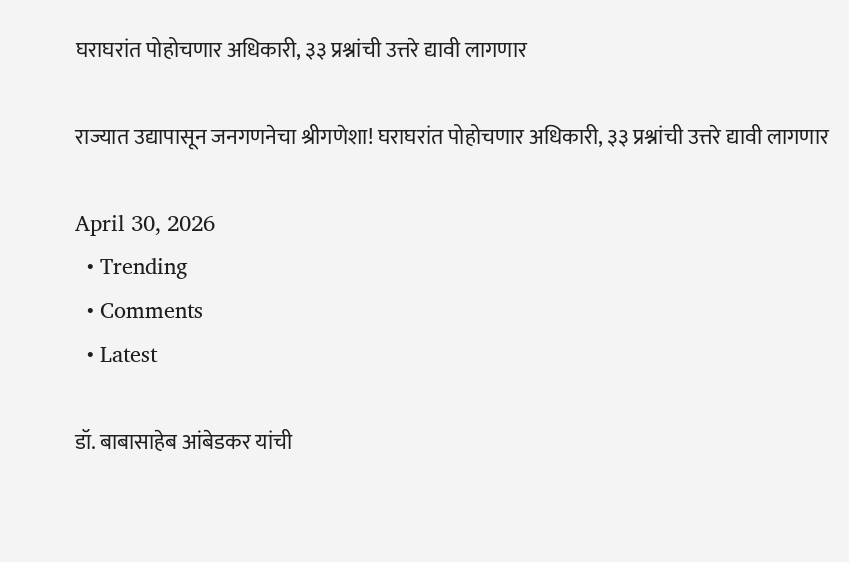घराघरांत पोहोचणार अधिकारी, ३३ प्रश्नांची उत्तरे द्यावी लागणार

राज्यात उद्यापासून जनगणनेचा श्रीगणेशा! घराघरांत पोहोचणार अधिकारी, ३३ प्रश्नांची उत्तरे द्यावी लागणार

April 30, 2026
  • Trending
  • Comments
  • Latest

डॉ. बाबासाहेब आंबेडकर यांची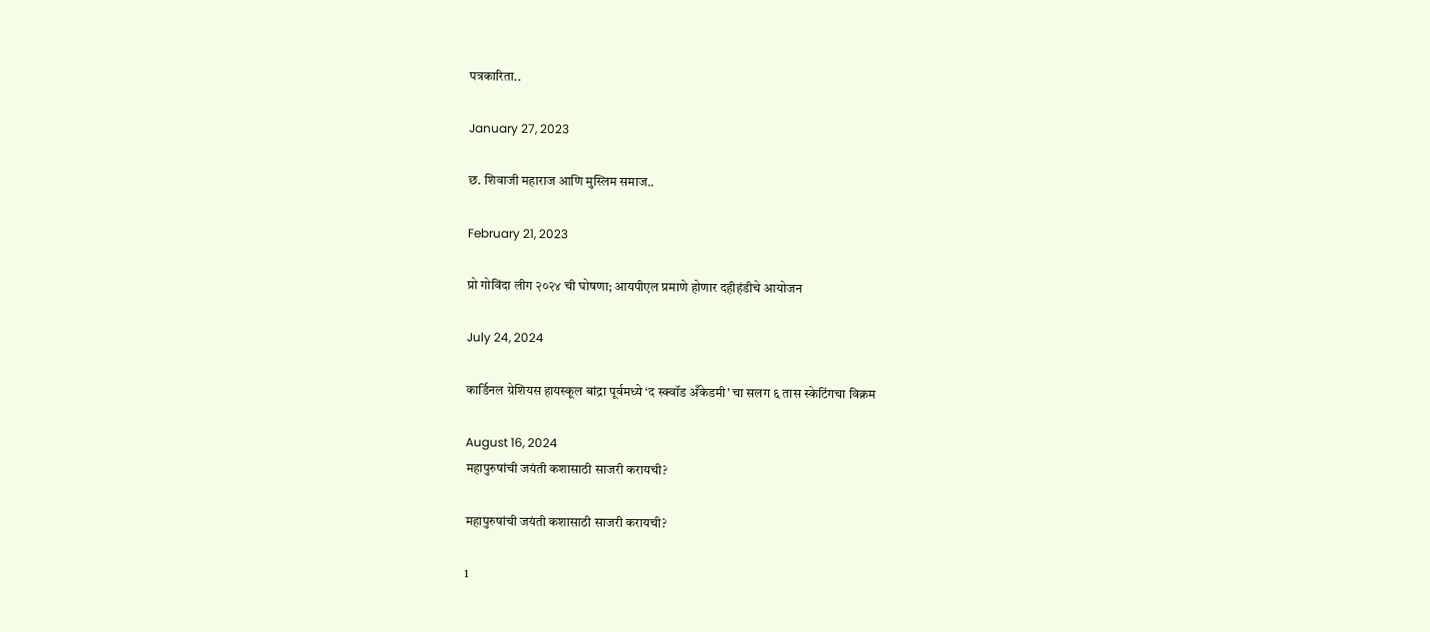पत्रकारिता..

January 27, 2023

छ. शिवाजी महाराज आणि मुस्लिम समाज..

February 21, 2023

प्रो गोविंदा लीग २०२४ ची घोषणा; आयपीएल प्रमाणे होणार दहीहंडीचे आयोजन

July 24, 2024

कार्डिनल ग्रेशियस हायस्कूल बांद्रा पूर्वमध्ये ‘द स्क्वॉड अँकेडमी’ चा सलग ६ तास स्केटिंगचा विक्रम

August 16, 2024
महापुरुषांची जयंती कशासाठी साजरी करायची?

महापुरुषांची जयंती कशासाठी साजरी करायची?

1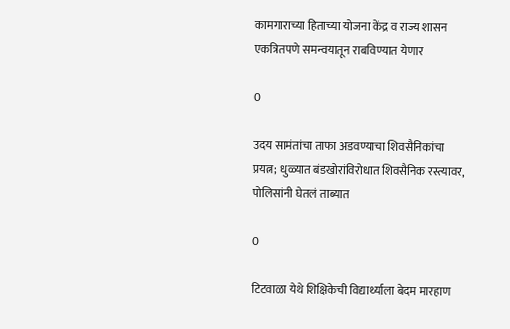कामगाराच्या हिताच्या योजना केंद्र व राज्य शासन एकत्रितपणे समन्वयातून राबविण्यात येणार

0

उदय सामंतांचा ताफा अडवण्याचा शिवसैनिकांचा प्रयत्न; धुळ्यात बंडखोरांविरोधात शिवसैनिक रस्त्यावर, पोलिसांनी घेतलं ताब्यात

0

टिटवाळा येथे शिक्षिकेची विद्यार्थ्याला बेदम मारहाण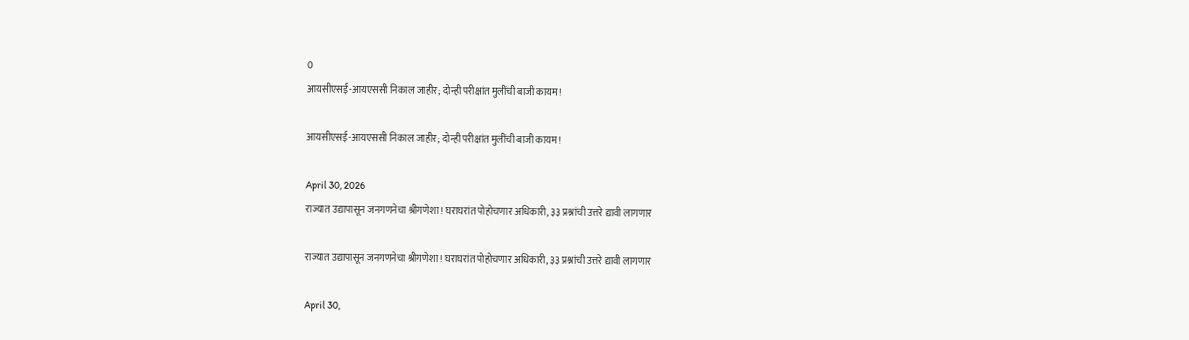0
आयसीएसई-आयएससी निकाल जाहीर; दोन्ही परीक्षांत मुलींची बाजी कायम!

आयसीएसई-आयएससी निकाल जाहीर; दोन्ही परीक्षांत मुलींची बाजी कायम!

April 30, 2026
राज्यात उद्यापासून जनगणनेचा श्रीगणेशा! घराघरांत पोहोचणार अधिकारी, ३३ प्रश्नांची उत्तरे द्यावी लागणार

राज्यात उद्यापासून जनगणनेचा श्रीगणेशा! घराघरांत पोहोचणार अधिकारी, ३३ प्रश्नांची उत्तरे द्यावी लागणार

April 30,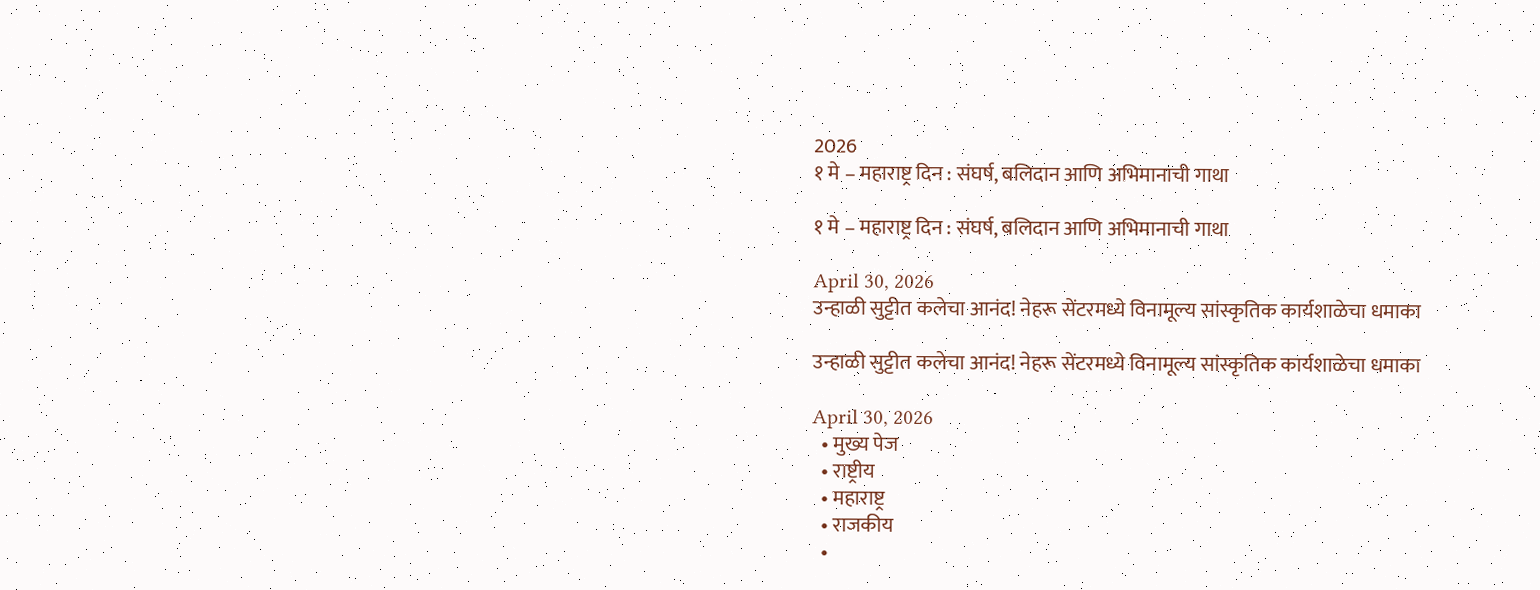2026
१ मे – महाराष्ट्र दिन : संघर्ष, बलिदान आणि अभिमानाची गाथा

१ मे – महाराष्ट्र दिन : संघर्ष, बलिदान आणि अभिमानाची गाथा

April 30, 2026
उन्हाळी सुट्टीत कलेचा आनंद! नेहरू सेंटरमध्ये विनामूल्य सांस्कृतिक कार्यशाळेचा धमाका

उन्हाळी सुट्टीत कलेचा आनंद! नेहरू सेंटरमध्ये विनामूल्य सांस्कृतिक कार्यशाळेचा धमाका

April 30, 2026
  • मुख्य पेज
  • राष्ट्रीय
  • महाराष्ट्र
  • राजकीय
  •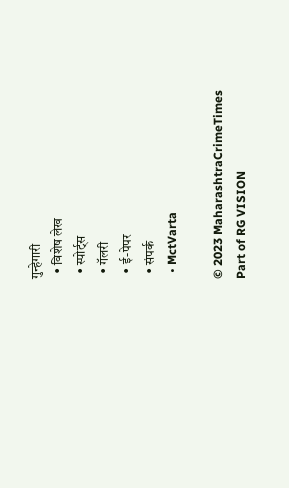गुन्हेगारी
  • विशेष लेख
  • स्पोर्ट्स
  • गॅलरी
  • ई-पेपर
  • संपर्क
  • MctVarta

© 2023 MaharashtraCrimeTimes Part of RG VISION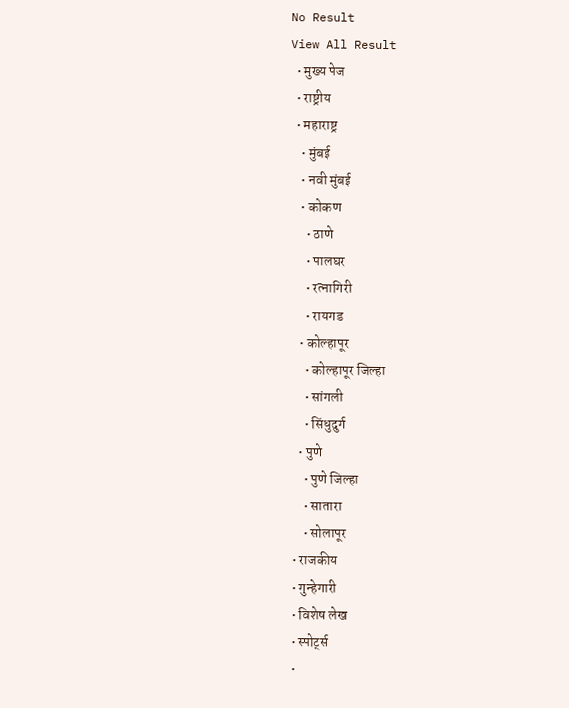No Result
View All Result
  • मुख्य पेज
  • राष्ट्रीय
  • महाराष्ट्र
    • मुंबई
    • नवी मुंबई
    • कोकण
      • ठाणे
      • पालघर
      • रत्नागिरी
      • रायगड
    • कोल्हापूर
      • कोल्हापूर जिल्हा
      • सांगली
      • सिंधुदुर्ग
    • पुणे
      • पुणे जिल्हा
      • सातारा
      • सोलापूर
  • राजकीय
  • गुन्हेगारी
  • विशेष लेख
  • स्पोर्ट्स
  •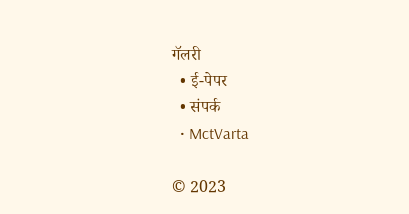गॅलरी
  • ई-पेपर
  • संपर्क
  • MctVarta

© 2023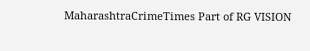MaharashtraCrimeTimes Part of RG VISION